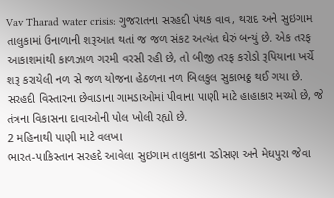Vav Tharad water crisis: ગુજરાતના સરહદી પંથક વાવ, થરાદ અને સુઇગામ તાલુકામાં ઉનાળાની શરૂઆત થતાં જ જળ સંકટ અત્યંત ઘેરું બન્યું છે. એક તરફ આકાશમાંથી કાળઝાળ ગરમી વરસી રહી છે, તો બીજી તરફ કરોડો રૂપિયાના ખર્ચે શરૂ કરાયેલી નળ સે જળ યોજના હેઠળના નળ બિલકુલ સુકાભઠ્ઠ થઈ ગયા છે. સરહદી વિસ્તારના છેવાડાના ગામડાઓમાં પીવાના પાણી માટે હાહાકાર મચ્યો છે, જે તંત્રના વિકાસના દાવાઓની પોલ ખોલી રહ્યો છે.
2 મહિનાથી પાણી માટે વલખા
ભારત-પાકિસ્તાન સરહદે આવેલા સુઇગામ તાલુકાના રડોસણ અને મેઘપુરા જેવા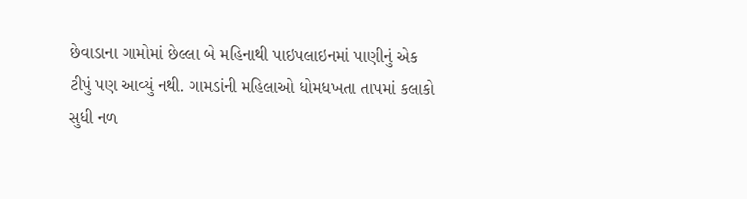છેવાડાના ગામોમાં છેલ્લા બે મહિનાથી પાઇપલાઇનમાં પાણીનું એક ટીપું પણ આવ્યું નથી. ગામડાંની મહિલાઓ ધોમધખતા તાપમાં કલાકો સુધી નળ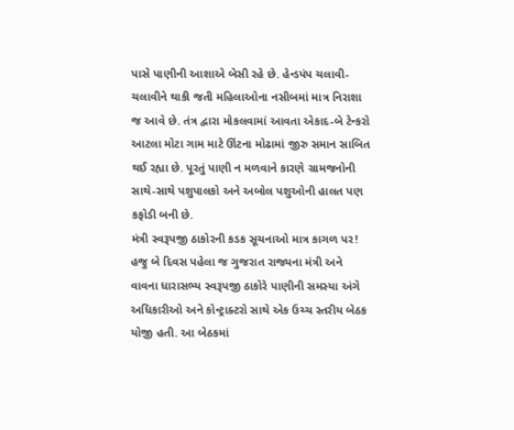પાસે પાણીની આશાએ બેસી રહે છે. હેન્ડપંપ ચલાવી-ચલાવીને થાકી જતી મહિલાઓના નસીબમાં માત્ર નિરાશા જ આવે છે. તંત્ર દ્વારા મોકલવામાં આવતા એકાદ-બે ટેન્કરો આટલા મોટા ગામ માટે ઊંટના મોઢામાં જીરુ સમાન સાબિત થઈ રહ્યા છે. પૂરતું પાણી ન મળવાને કારણે ગ્રામજનોની સાથે-સાથે પશુપાલકો અને અબોલ પશુઓની હાલત પણ કફોડી બની છે.
મંત્રી સ્વરૂપજી ઠાકોરની કડક સૂચનાઓ માત્ર કાગળ પર!
હજુ બે દિવસ પહેલા જ ગુજરાત રાજ્યના મંત્રી અને વાવના ધારાસભ્ય સ્વરૂપજી ઠાકોરે પાણીની સમસ્યા અંગે અધિકારીઓ અને કોન્ટ્રાક્ટરો સાથે એક ઉચ્ચ સ્તરીય બેઠક યોજી હતી. આ બેઠકમાં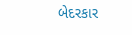બેદરકાર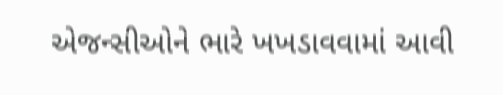એજન્સીઓને ભારે ખખડાવવામાં આવી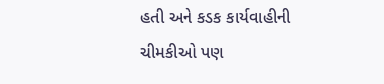હતી અને કડક કાર્યવાહીની ચીમકીઓ પણ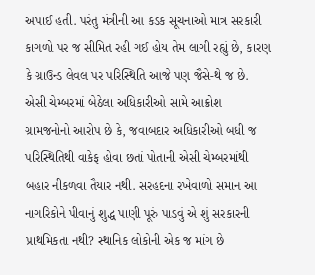અપાઈ હતી. પરંતુ મંત્રીની આ કડક સૂચનાઓ માત્ર સરકારી કાગળો પર જ સીમિત રહી ગઈ હોય તેમ લાગી રહ્યું છે, કારણ કે ગ્રાઉન્ડ લેવલ પર પરિસ્થિતિ આજે પણ જૈસે-થે જ છે.
એસી ચેમ્બરમાં બેઠેલા અધિકારીઓ સામે આક્રોશ
ગ્રામજનોનો આરોપ છે કે, જવાબદાર અધિકારીઓ બધી જ પરિસ્થિતિથી વાકેફ હોવા છતાં પોતાની એસી ચેમ્બરમાંથી બહાર નીકળવા તૈયાર નથી. સરહદના રખેવાળો સમાન આ નાગરિકોને પીવાનું શુદ્ધ પાણી પૂરું પાડવું એ શું સરકારની પ્રાથમિકતા નથી? સ્થાનિક લોકોની એક જ માંગ છે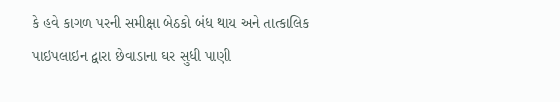કે હવે કાગળ પરની સમીક્ષા બેઠકો બંધ થાય અને તાત્કાલિક પાઇપલાઇન દ્વારા છેવાડાના ઘર સુધી પાણી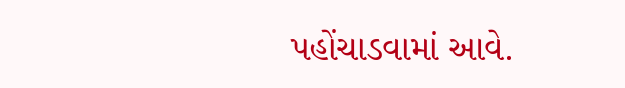પહોંચાડવામાં આવે.